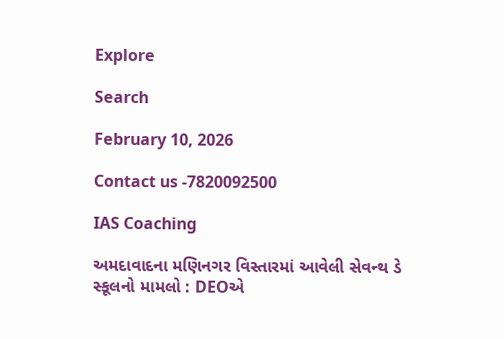Explore

Search

February 10, 2026

Contact us -7820092500

IAS Coaching

અમદાવાદના મણિનગર વિસ્તારમાં આવેલી સેવન્થ ડે સ્કૂલનો મામલો : DEOએ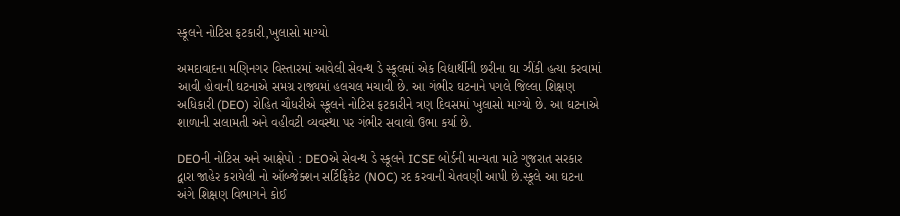સ્કૂલને નોટિસ ફટકારી,ખુલાસો માગ્યો

અમદાવાદના મણિનગર વિસ્તારમાં આવેલી સેવન્થ ડે સ્કૂલમાં એક વિદ્યાર્થીની છરીના ઘા ઝીંકી હત્યા કરવામાં આવી હોવાની ઘટનાએ સમગ્ર રાજ્યમાં હલચલ મચાવી છે. આ ગંભીર ઘટનાને પગલે જિલ્લા શિક્ષણ અધિકારી (DEO) રોહિત ચૌધરીએ સ્કૂલને નોટિસ ફટકારીને ત્રણ દિવસમાં ખુલાસો માગ્યો છે. આ ઘટનાએ શાળાની સલામતી અને વહીવટી વ્યવસ્થા પર ગંભીર સવાલો ઉભા કર્યા છે.

DEOની નોટિસ અને આક્ષેપો : DEOએ સેવન્થ ડે સ્કૂલને ICSE બોર્ડની માન્યતા માટે ગુજરાત સરકાર દ્વારા જાહેર કરાયેલી નો ઑબ્જેક્શન સર્ટિફિકેટ (NOC) રદ કરવાની ચેતવણી આપી છે.સ્કૂલે આ ઘટના અંગે શિક્ષણ વિભાગને કોઈ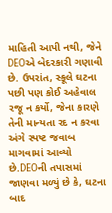માહિતી આપી નથી, જેને DEOએ બેદરકારી ગણાવી છે. ઉપરાંત, સ્કૂલે ઘટના પછી પણ કોઈ અહેવાલ રજૂ ન કર્યો, જેના કારણે તેની માન્યતા રદ ન કરવા અંગે સ્પષ્ટ જવાબ માગવામાં આવ્યો છે.DEOની તપાસમાં જાણવા મળ્યું છે કે, ઘટના બાદ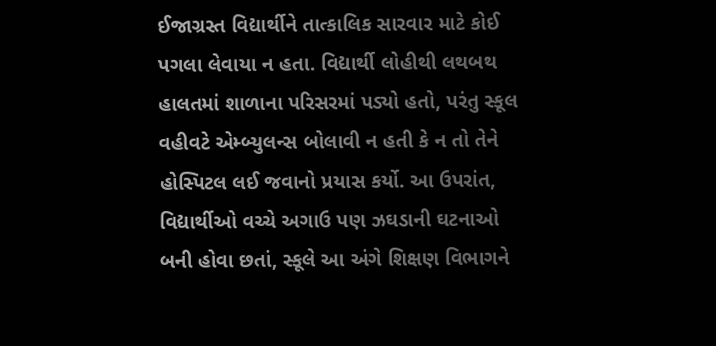ઈજાગ્રસ્ત વિદ્યાર્થીને તાત્કાલિક સારવાર માટે કોઈ પગલા લેવાયા ન હતા. વિદ્યાર્થી લોહીથી લથબથ હાલતમાં શાળાના પરિસરમાં પડ્યો હતો, પરંતુ સ્કૂલ વહીવટે એમ્બ્યુલન્સ બોલાવી ન હતી કે ન તો તેને હોસ્પિટલ લઈ જવાનો પ્રયાસ કર્યો. આ ઉપરાંત, વિદ્યાર્થીઓ વચ્ચે અગાઉ પણ ઝઘડાની ઘટનાઓ બની હોવા છતાં, સ્કૂલે આ અંગે શિક્ષણ વિભાગને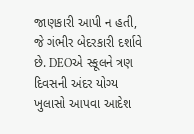જાણકારી આપી ન હતી, જે ગંભીર બેદરકારી દર્શાવે છે. DEOએ સ્કૂલને ત્રણ દિવસની અંદર યોગ્ય ખુલાસો આપવા આદેશ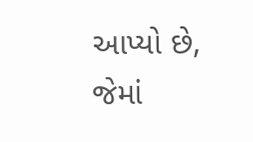આપ્યો છે, જેમાં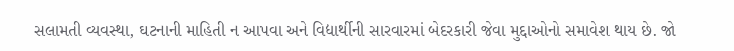સલામતી વ્યવસ્થા, ઘટનાની માહિતી ન આપવા અને વિદ્યાર્થીની સારવારમાં બેદરકારી જેવા મુદ્દાઓનો સમાવેશ થાય છે. જો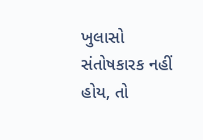ખુલાસો સંતોષકારક નહીં હોય, તો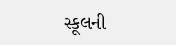સ્કૂલની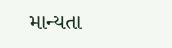માન્યતા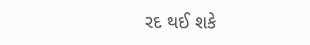રદ થઈ શકે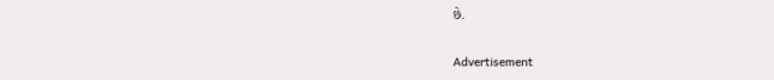છે.

Advertisement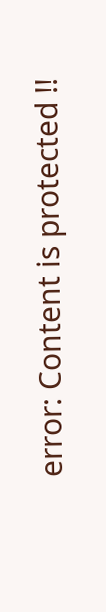error: Content is protected !!